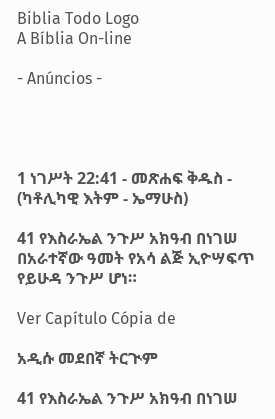Biblia Todo Logo
A Bíblia On-line

- Anúncios -




1 ነገሥት 22:41 - መጽሐፍ ቅዱስ - (ካቶሊካዊ እትም - ኤማሁስ)

41 የእስራኤል ንጉሥ አክዓብ በነገሠ በአራተኛው ዓመት የአሳ ልጅ ኢዮሣፍጥ የይሁዳ ንጉሥ ሆነ።

Ver Capítulo Cópia de

አዲሱ መደበኛ ትርጒም

41 የእስራኤል ንጉሥ አክዓብ በነገሠ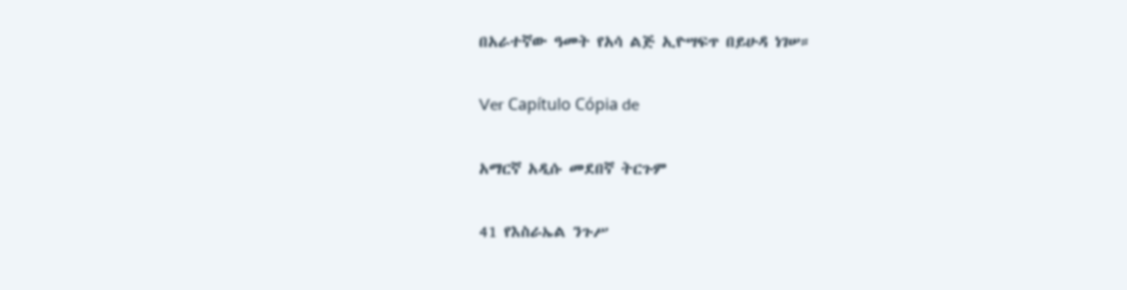በአራተኛው ዓመት የአሳ ልጅ ኢዮሣፍጥ በይሁዳ ነገሠ።

Ver Capítulo Cópia de

አማርኛ አዲሱ መደበኛ ትርጉም

41 የእስራኤል ንጉሥ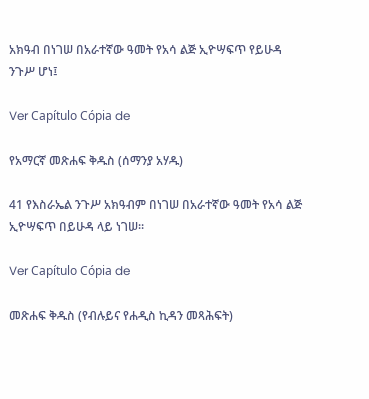አክዓብ በነገሠ በአራተኛው ዓመት የአሳ ልጅ ኢዮሣፍጥ የይሁዳ ንጉሥ ሆነ፤

Ver Capítulo Cópia de

የአማርኛ መጽሐፍ ቅዱስ (ሰማንያ አሃዱ)

41 የእስራኤል ንጉሥ አክዓብም በነገሠ በአራተኛው ዓመት የአሳ ልጅ ኢዮሣፍጥ በይሁዳ ላይ ነገሠ።

Ver Capítulo Cópia de

መጽሐፍ ቅዱስ (የብሉይና የሐዲስ ኪዳን መጻሕፍት)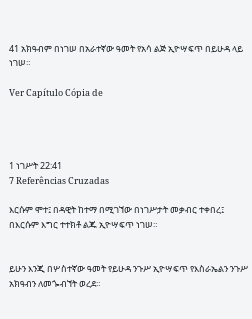41 አክዓብም በነገሠ በአራተኛው ዓመት የአሳ ልጅ ኢዮሣፍጥ በይሁዳ ላይ ነገሠ።

Ver Capítulo Cópia de




1 ነገሥት 22:41
7 Referências Cruzadas

እርሱም ሞተ፤ በዳዊት ከተማ በሚገኘው በነገሥታት መቃብር ተቀበረ፤ በእርሱም እግር ተተክቶ ልጁ ኢዮሣፍጥ ነገሠ።


ይሁን እንጂ በሦስተኛው ዓመት የይሁዳ ንጉሥ ኢዮሣፍጥ የእስራኤልን ንጉሥ አክዓብን ለመጐብኘት ወረደ።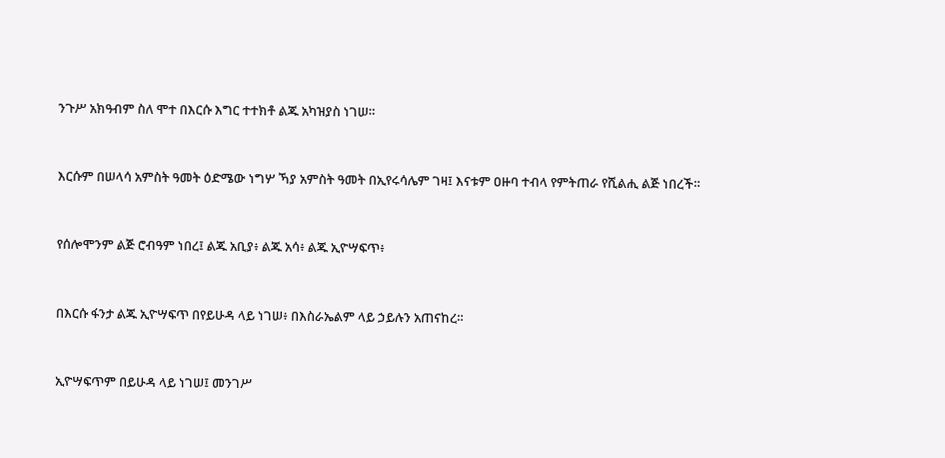ንጉሥ አክዓብም ስለ ሞተ በእርሱ እግር ተተክቶ ልጁ አካዝያስ ነገሠ።


እርሱም በሠላሳ አምስት ዓመት ዕድሜው ነግሦ ኻያ አምስት ዓመት በኢየሩሳሌም ገዛ፤ እናቱም ዐዙባ ተብላ የምትጠራ የሺልሒ ልጅ ነበረች።


የሰሎሞንም ልጅ ሮብዓም ነበረ፤ ልጁ አቢያ፥ ልጁ አሳ፥ ልጁ ኢዮሣፍጥ፥


በእርሱ ፋንታ ልጁ ኢዮሣፍጥ በየይሁዳ ላይ ነገሠ፥ በእስራኤልም ላይ ኃይሉን አጠናከረ።


ኢዮሣፍጥም በይሁዳ ላይ ነገሠ፤ መንገሥ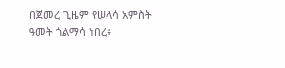በጀመረ ጊዜም የሠላሳ አምስት ዓመት ጎልማሳ ነበረ፥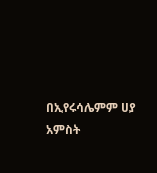በኢየሩሳሌምም ሀያ አምስት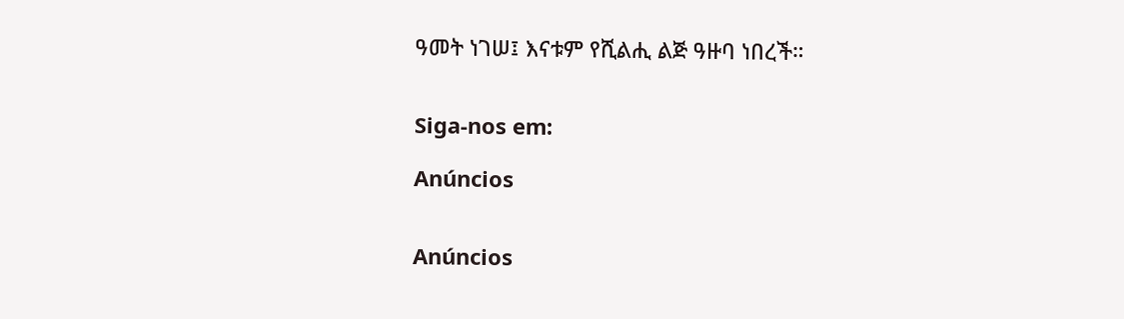ዓመት ነገሠ፤ እናቱም የሺልሒ ልጅ ዓዙባ ነበረች።


Siga-nos em:

Anúncios


Anúncios